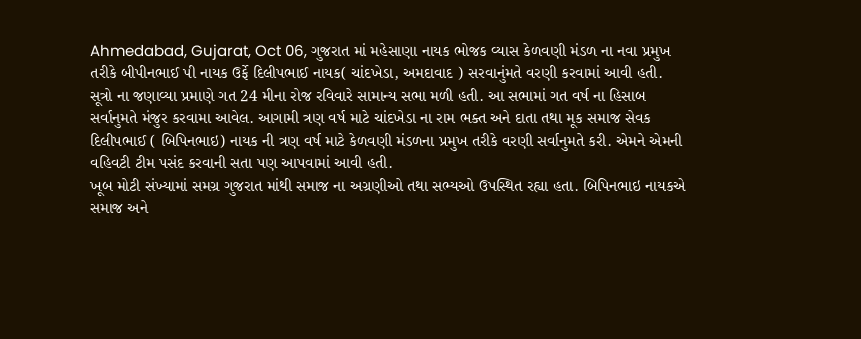Ahmedabad, Gujarat, Oct 06, ગુજરાત માં મહેસાણા નાયક ભોજક વ્યાસ કેળવણી મંડળ ના નવા પ્રમુખ તરીકે બીપીનભાઈ પી નાયક ઉર્ફે દિલીપભાઈ નાયક( ચાંદખેડા, અમદાવાદ ) સરવાનુંમતે વરણી કરવામાં આવી હતી.
સૂત્રો ના જણાવ્યા પ્રમાણે ગત 24 મીના રોજ રવિવારે સામાન્ય સભા મળી હતી. આ સભામાં ગત વર્ષ ના હિસાબ સર્વાનુમતે મંજુર કરવામા આવેલ. આગામી ત્રણ વર્ષ માટે ચાંદખેડા ના રામ ભક્ત અને દાતા તથા મૂક સમાજ સેવક દિલીપભાઈ ( બિપિનભાઇ) નાયક ની ત્રણ વર્ષ માટે કેળવણી મંડળના પ્રમુખ તરીકે વરણી સર્વાનુમતે કરી. એમને એમની વહિવટી ટીમ પસંદ કરવાની સતા પણ આપવામાં આવી હતી.
ખૂબ મોટી સંખ્યામાં સમગ્ર ગુજરાત માંથી સમાજ ના અગ્રણીઓ તથા સભ્યઓ ઉપસ્થિત રહ્યા હતા. બિપિનભાઇ નાયકએ સમાજ અને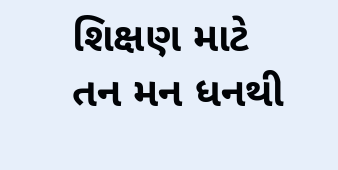શિક્ષણ માટે તન મન ધનથી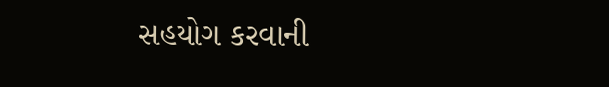સહયોગ કરવાની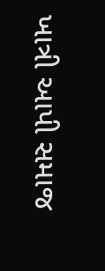ખાત્રી આપી સમાજ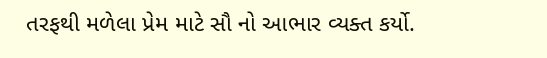તરફથી મળેલા પ્રેમ માટે સૌ નો આભાર વ્યક્ત કર્યો.